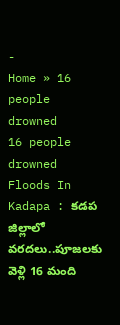-
Home » 16 people drowned
16 people drowned
Floods In Kadapa : కడప జిల్లాలో వరదలు..పూజలకు వెళ్లి 16 మంది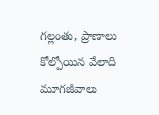గల్లంతు, ప్రాణాలు కోల్పోయిన వేలాది మూగజీవాలు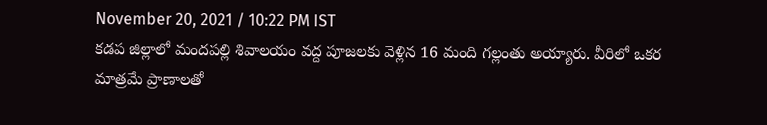November 20, 2021 / 10:22 PM IST
కడప జిల్లాలో మందపల్లి శివాలయం వద్ద పూజలకు వెళ్లిన 16 మంది గల్లంతు అయ్యారు. వీరిలో ఒకర మాత్రమే ప్రాణాలతో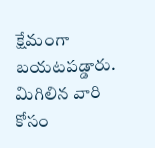క్షేమంగా బయటపడ్డారు. మిగిలిన వారి కోసం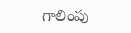గాలింపు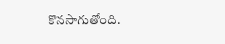కొనసాగుతోంది.